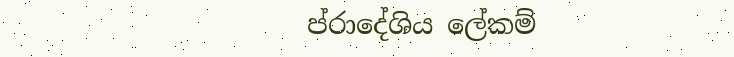ප්රාදේශිය ලේකම්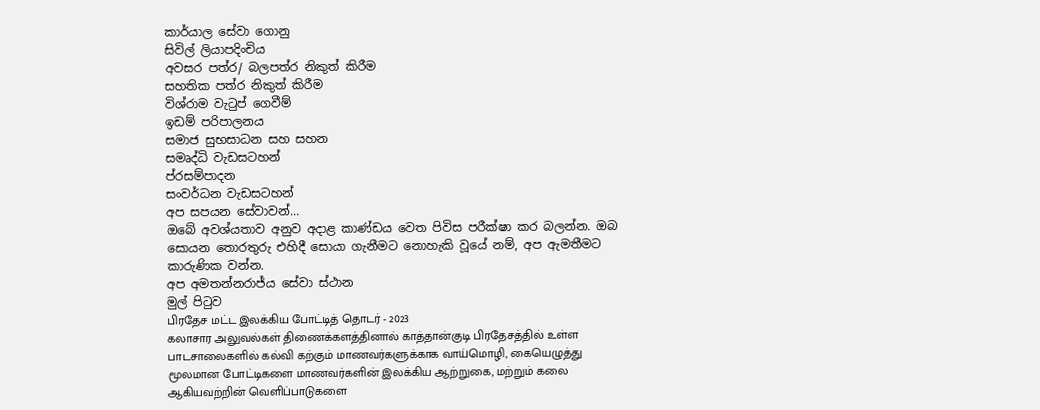කාර්යාල සේවා ගොනු
සිවිල් ලියාපදිංචිය
අවසර පත්ර/ බලපත්ර නිකුත් කිරීම
සහතික පත්ර නිකුත් කිරීම
විශ්රාම වැටුප් ගෙවීම්
ඉඩම් පරිපාලනය
සමාජ සුභසාධන සහ සහන
සමෘද්ධි වැඩසටහන්
ප්රසම්පාදන
සංවර්ධන වැඩසටහන්
අප සපයන සේවාවන්...
ඔබේ අවශ්යතාව අනුව අදාළ කාණ්ඩය වෙත පිවිස පරීක්ෂා කර බලන්න. ඔබ සොයන තොරතුරු එහිදී සොයා ගැනීමට නොහැකි වූයේ නම්, අප ඇමතීමට කාරුණික වන්න.
අප අමතන්නරාජ්ය සේවා ස්ථාන
මුල් පිටුව
பிரதேச மட்ட இலக்கிய போட்டித் தொடர் - 2023
கலாசார அலுவல்கள் திணைக்களத்தினால் காத்தான்குடி பிரதேசத்தில் உள்ள பாடசாலைகளில் கல்வி கற்கும் மாணவர்களுக்காக வாய்மொழி, கையெழுத்து மூலமான போட்டிகளை மாணவர்களின் இலக்கிய ஆற்றுகை, மற்றும் கலை ஆகியவற்றின் வெளிப்பாடுகளை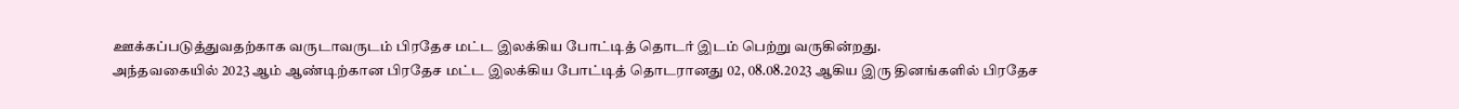ஊக்கப்படுத்துவதற்காக வருடாவருடம் பிரதேச மட்ட இலக்கிய போட்டித் தொடர் இடம் பெற்று வருகின்றது.
அந்தவகையில் 2023 ஆம் ஆண்டிற்கான பிரதேச மட்ட இலக்கிய போட்டித் தொடரானது 02, 08.08.2023 ஆகிய இரு தினங்களில் பிரதேச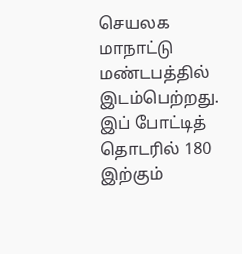செயலக மாநாட்டு மண்டபத்தில் இடம்பெற்றது.
இப் போட்டித் தொடரில் 180 இற்கும்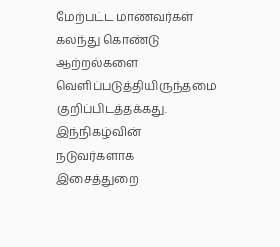மேற்பட்ட மாணவர்கள் கலந்து கொண்டு ஆற்றல்களை வெளிப்படுத்தியிருந்தமை குறிப்பிடத்தக்கது.
இந்நிகழ்வின் நடுவர்களாக இசைத்துறை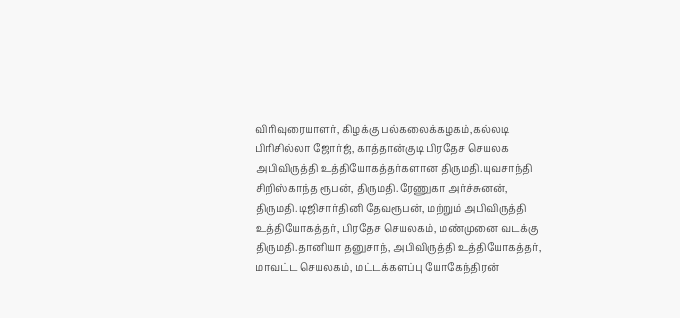விரிவுரையாளர், கிழக்கு பல்கலைக்கழகம்,கல்லடி பிரிசில்லா ஜோர்ஜ், காத்தான்குடி பிரதேச செயலக அபிவிருத்தி உத்தியோகத்தர்களான திருமதி.யுவசாந்தி சிறிஸ்காந்த ரூபன், திருமதி.ரேணுகா அர்ச்சுனன், திருமதி.டிஜிசார்தினி தேவரூபன், மற்றும் அபிவிருத்தி உத்தியோகத்தர், பிரதேச செயலகம், மண்முனை வடக்கு திருமதி.தானியா தனுசாந், அபிவிருத்தி உத்தியோகத்தர், மாவட்ட செயலகம், மட்டக்களப்பு யோகேந்திரன்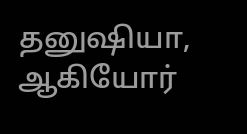தனுஷியா, ஆகியோர்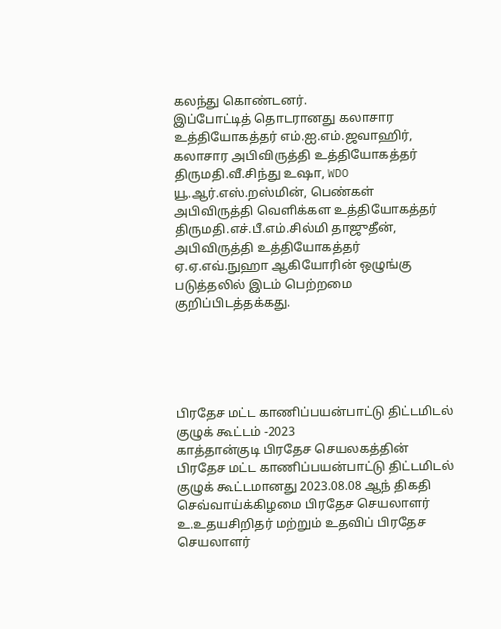கலந்து கொண்டனர்.
இப்போட்டித் தொடரானது கலாசார உத்தியோகத்தர் எம்.ஐ.எம்.ஜவாஹிர், கலாசார அபிவிருத்தி உத்தியோகத்தர் திருமதி.வீ.சிந்து உஷா, WDO யூ.ஆர்.எஸ்.றஸ்மின், பெண்கள் அபிவிருத்தி வெளிக்கள உத்தியோகத்தர் திருமதி.எச்.பீ.எம்.சில்மி தாஜுதீன், அபிவிருத்தி உத்தியோகத்தர் ஏ.ஏ.எவ்.நுஹா ஆகியோரின் ஒழுங்கு படுத்தலில் இடம் பெற்றமை குறிப்பிடத்தக்கது.





பிரதேச மட்ட காணிப்பயன்பாட்டு திட்டமிடல் குழுக் கூட்டம் -2023
காத்தான்குடி பிரதேச செயலகத்தின் பிரதேச மட்ட காணிப்பயன்பாட்டு திட்டமிடல் குழுக் கூட்டமானது 2023.08.08 ஆந் திகதி செவ்வாய்க்கிழமை பிரதேச செயலாளர் உ.உதயசிறிதர் மற்றும் உதவிப் பிரதேச செயலாளர்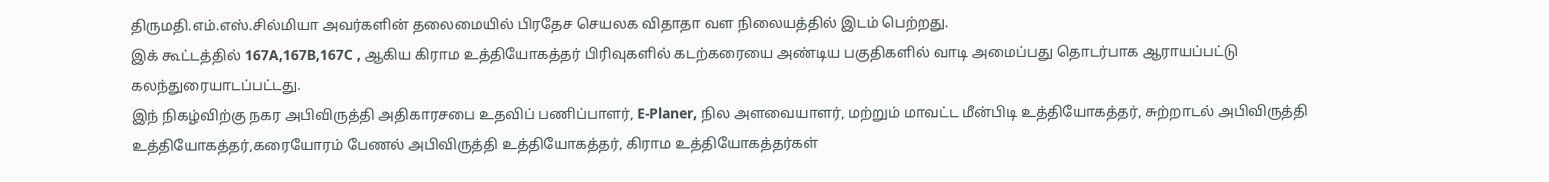திருமதி.எம்.எஸ்.சில்மியா அவர்களின் தலைமையில் பிரதேச செயலக விதாதா வள நிலையத்தில் இடம் பெற்றது.
இக் கூட்டத்தில் 167A,167B,167C , ஆகிய கிராம உத்தியோகத்தர் பிரிவுகளில் கடற்கரையை அண்டிய பகுதிகளில் வாடி அமைப்பது தொடர்பாக ஆராயப்பட்டு கலந்துரையாடப்பட்டது.
இந் நிகழ்விற்கு நகர அபிவிருத்தி அதிகாரசபை உதவிப் பணிப்பாளர், E-Planer, நில அளவையாளர், மற்றும் மாவட்ட மீன்பிடி உத்தியோகத்தர், சுற்றாடல் அபிவிருத்தி உத்தியோகத்தர்,கரையோரம் பேணல் அபிவிருத்தி உத்தியோகத்தர், கிராம உத்தியோகத்தர்கள்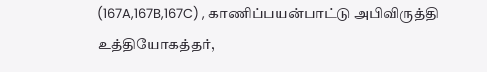(167A,167B,167C) , காணிப்பயன்பாட்டு அபிவிருத்தி உத்தியோகத்தர்,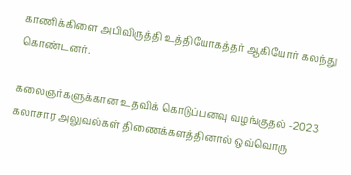காணிக்கிளை அபிவிருத்தி உத்தியோகத்தர் ஆகியோர் கலந்து கொண்டனர்.

கலைஞர்களுக்கான உதவிக் கொடுப்பனவு வழங்குதல் -2023
கலாசார அலுவல்கள் திணைக்களத்தினால் ஒவ்வொரு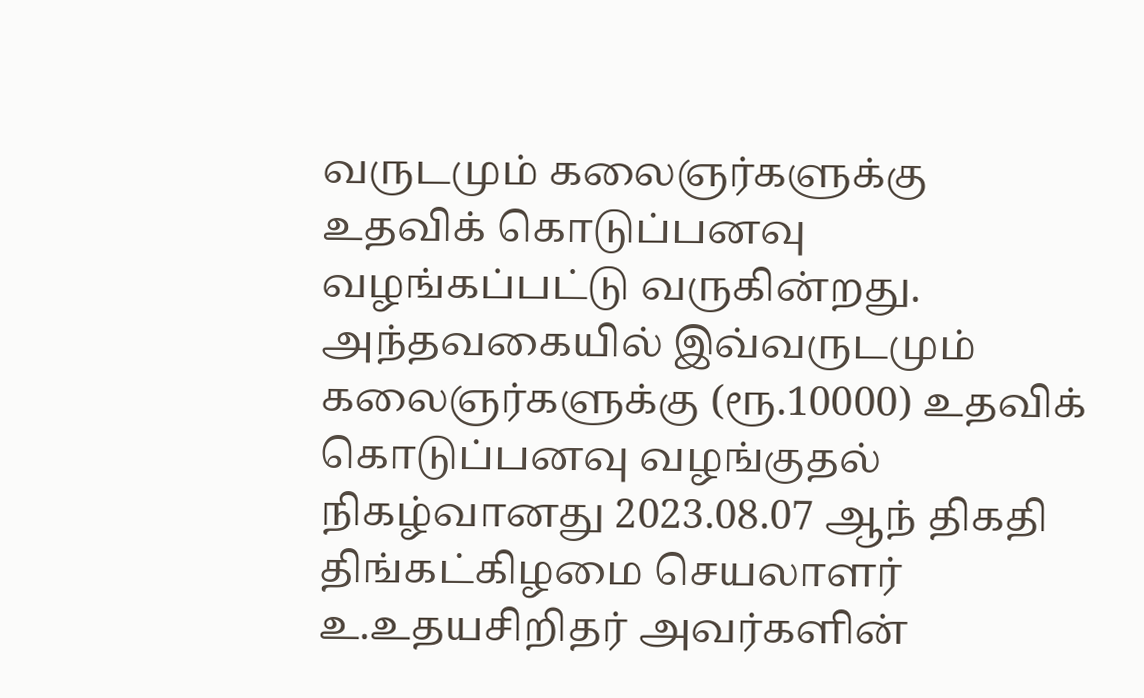வருடமும் கலைஞர்களுக்கு உதவிக் கொடுப்பனவு வழங்கப்பட்டு வருகின்றது. அந்தவகையில் இவ்வருடமும் கலைஞர்களுக்கு (ரூ.10000) உதவிக் கொடுப்பனவு வழங்குதல் நிகழ்வானது 2023.08.07 ஆந் திகதி திங்கட்கிழமை செயலாளர் உ.உதயசிறிதர் அவர்களின்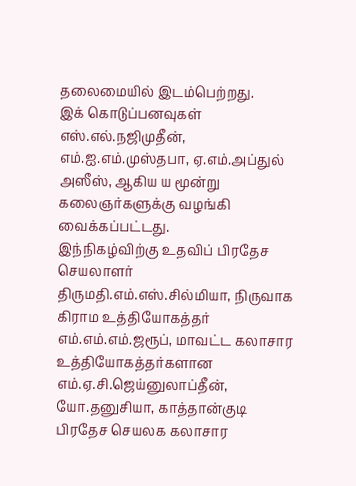தலைமையில் இடம்பெற்றது.
இக் கொடுப்பனவுகள் எஸ்.எல்.நஜிமுதீன், எம்.ஐ.எம்.முஸ்தபா, ஏ.எம்.அப்துல் அஸீஸ், ஆகிய ய மூன்று கலைஞர்களுக்கு வழங்கி வைக்கப்பட்டது.
இந்நிகழ்விற்கு உதவிப் பிரதேச செயலாளர் திருமதி.எம்.எஸ்.சில்மியா, நிருவாக கிராம உத்தியோகத்தர் எம்.எம்.எம்.ஜரூப், மாவட்ட கலாசார உத்தியோகத்தர்களான எம்.ஏ.சி.ஜெய்னுலாப்தீன், யோ.தனுசியா, காத்தான்குடி பிரதேச செயலக கலாசார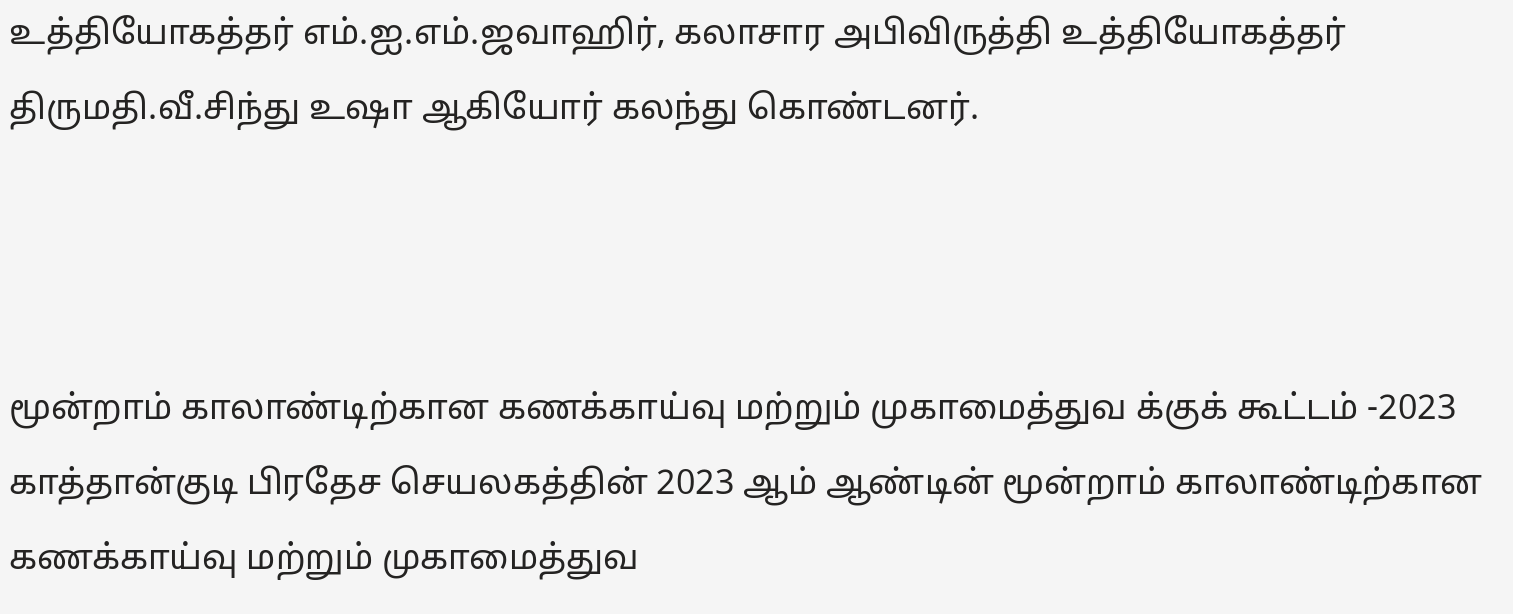உத்தியோகத்தர் எம்.ஐ.எம்.ஜவாஹிர், கலாசார அபிவிருத்தி உத்தியோகத்தர் திருமதி.வீ.சிந்து உஷா ஆகியோர் கலந்து கொண்டனர்.



மூன்றாம் காலாண்டிற்கான கணக்காய்வு மற்றும் முகாமைத்துவ க்குக் கூட்டம் -2023
காத்தான்குடி பிரதேச செயலகத்தின் 2023 ஆம் ஆண்டின் மூன்றாம் காலாண்டிற்கான கணக்காய்வு மற்றும் முகாமைத்துவ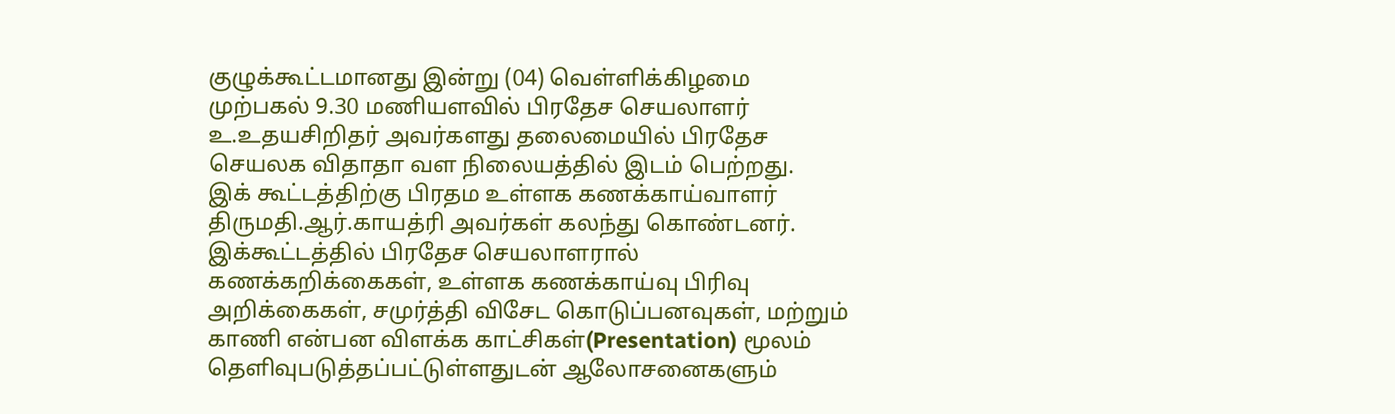குழுக்கூட்டமானது இன்று (04) வெள்ளிக்கிழமை முற்பகல் 9.30 மணியளவில் பிரதேச செயலாளர் உ.உதயசிறிதர் அவர்களது தலைமையில் பிரதேச செயலக விதாதா வள நிலையத்தில் இடம் பெற்றது.
இக் கூட்டத்திற்கு பிரதம உள்ளக கணக்காய்வாளர் திருமதி.ஆர்.காயத்ரி அவர்கள் கலந்து கொண்டனர்.
இக்கூட்டத்தில் பிரதேச செயலாளரால் கணக்கறிக்கைகள், உள்ளக கணக்காய்வு பிரிவு அறிக்கைகள், சமுர்த்தி விசேட கொடுப்பனவுகள், மற்றும் காணி என்பன விளக்க காட்சிகள்(Presentation) மூலம் தெளிவுபடுத்தப்பட்டுள்ளதுடன் ஆலோசனைகளும்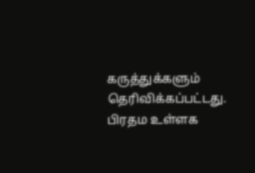கருத்துக்களும் தெரிவிக்கப்பட்டது.
பிரதம உள்ளக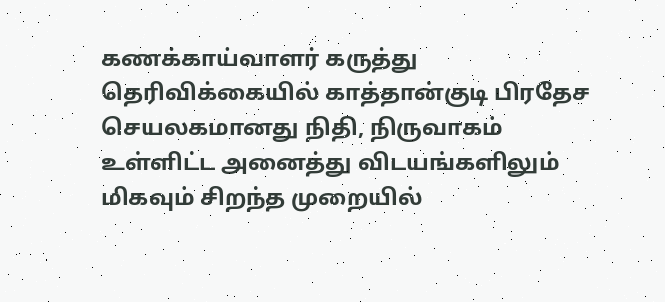கணக்காய்வாளர் கருத்து தெரிவிக்கையில் காத்தான்குடி பிரதேச செயலகமானது நிதி, நிருவாகம் உள்ளிட்ட அனைத்து விடயங்களிலும் மிகவும் சிறந்த முறையில்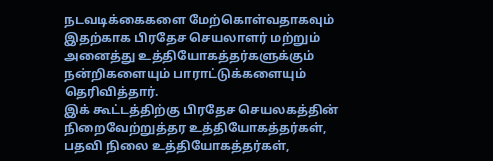நடவடிக்கைகளை மேற்கொள்வதாகவும் இதற்காக பிரதேச செயலாளர் மற்றும் அனைத்து உத்தியோகத்தர்களுக்கும் நன்றிகளையும் பாராட்டுக்களையும் தெரிவித்தார்.
இக் கூட்டத்திற்கு பிரதேச செயலகத்தின் நிறைவேற்றுத்தர உத்தியோகத்தர்கள், பதவி நிலை உத்தியோகத்தர்கள்,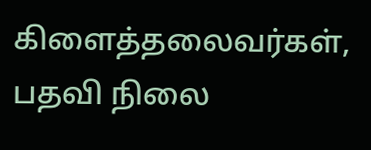கிளைத்தலைவர்கள், பதவி நிலை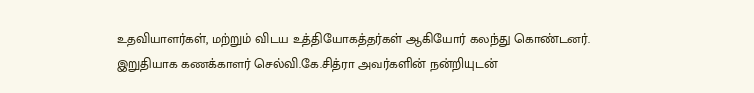உதவியாளர்கள், மற்றும் விடய உத்தியோகத்தர்கள் ஆகியோர் கலந்து கொண்டனர்.
இறுதியாக கணக்காளர் செல்வி.கே.சித்ரா அவர்களின் நன்றியுடன்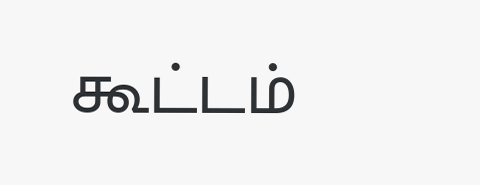கூட்டம்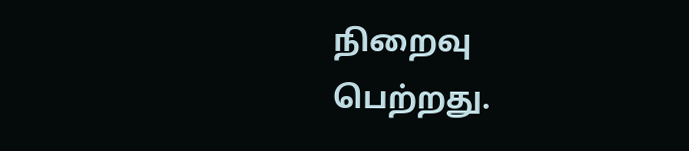நிறைவு பெற்றது.